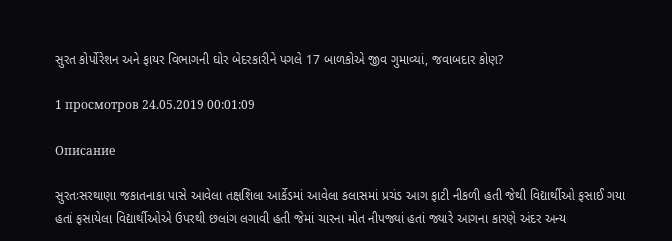સુરત કોર્પોરેશન અને ફાયર વિભાગની ઘોર બેદરકારીને પગલે 17 બાળકોએ જીવ ગુમાવ્યાં, જવાબદાર કોણ?

1 просмотров 24.05.2019 00:01:09

Описание

સુરતઃસરથાણા જકાતનાકા પાસે આવેલા તક્ષશિલા આર્કેડમાં આવેલા કલાસમાં પ્રચંડ આગ ફાટી નીકળી હતી જેથી વિદ્યાર્થીઓ ફસાઈ ગયા હતાં ફસાયેલા વિદ્યાર્થીઓએ ઉપરથી છલાંગ લગાવી હતી જેમાં ચારના મોત નીપજ્યાં હતાં જ્યારે આગના કારણે અંદર અન્ય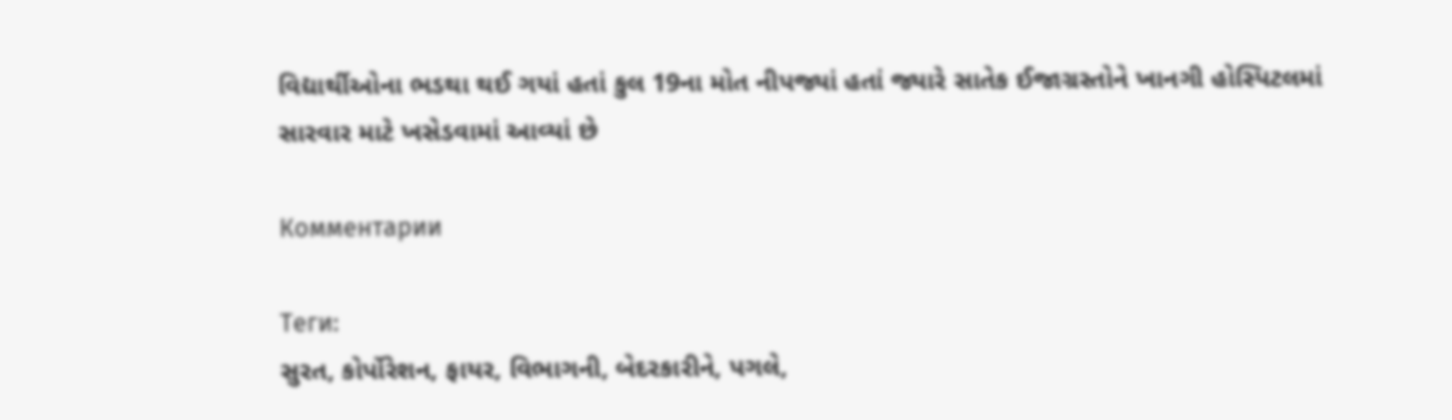વિદ્યાર્થીઓના ભડથા થઈ ગયાં હતાં કુલ 19ના મોત નીપજ્યાં હતાં જ્યારે સાતેક ઈજાગ્રસ્તોને ખાનગી હોસ્પિટલમાં સારવાર માટે ખસેડવામાં આવ્યાં છે

Комментарии

Теги:
સુરત, કોર્પોરેશન, ફાયર, વિભાગની, બેદરકારીને, પગલે,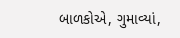બાળકોએ, ગુમાવ્યાં,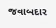જવાબદાર